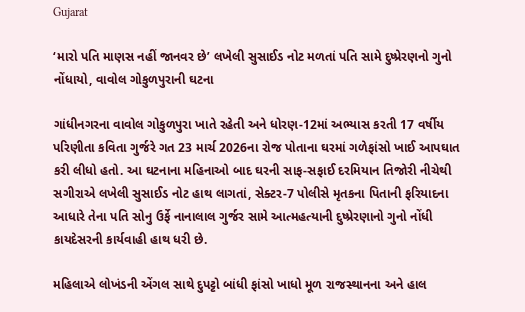Gujarat

‘મારો પતિ માણસ નહીં જાનવર છે’ લખેલી સુસાઈડ નોટ મળતાં પતિ સામે દુષ્પ્રેરણનો ગુનો નોંધાયો, વાવોલ ગોકુળપુરાની ઘટના

ગાંધીનગરના વાવોલ ગોકુળપુરા ખાતે રહેતી અને ધોરણ-12માં અભ્યાસ કરતી 17 વર્ષીય પરિણીતા કવિતા ગુર્જરે ગત 23 માર્ચ 2026ના રોજ પોતાના ઘરમાં ગળેફાંસો ખાઈ આપઘાત કરી લીધો હતો. આ ઘટનાના મહિનાઓ બાદ ઘરની સાફ-સફાઈ દરમિયાન તિજોરી નીચેથી સગીરાએ લખેલી સુસાઈડ નોટ હાથ લાગતાં, સેક્ટર-7 પોલીસે મૃતકના પિતાની ફરિયાદના આધારે તેના પતિ સોનુ ઉર્ફે નાનાલાલ ગુર્જર સામે આત્મહત્યાની દુષ્પ્રેરણાનો ગુનો નોંધી કાયદેસરની કાર્યવાહી હાથ ધરી છે.

મહિલાએ લોખંડની એંગલ સાથે દુપટ્ટો બાંધી ફાંસો ખાધો મૂળ રાજસ્થાનના અને હાલ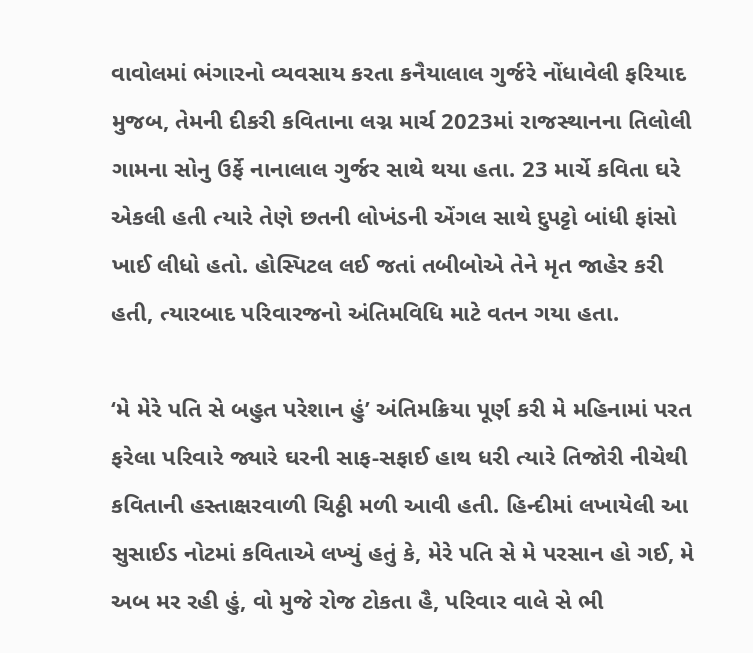વાવોલમાં ભંગારનો વ્યવસાય કરતા કનૈયાલાલ ગુર્જરે નોંધાવેલી ફરિયાદ મુજબ, તેમની દીકરી કવિતાના લગ્ન માર્ચ 2023માં રાજસ્થાનના તિલોલી ગામના સોનુ ઉર્ફે નાનાલાલ ગુર્જર સાથે થયા હતા. 23 માર્ચે કવિતા ઘરે એકલી હતી ત્યારે તેણે છતની લોખંડની એંગલ સાથે દુપટ્ટો બાંધી ફાંસો ખાઈ લીધો હતો. હોસ્પિટલ લઈ જતાં તબીબોએ તેને મૃત જાહેર કરી હતી, ત્યારબાદ પરિવારજનો અંતિમવિધિ માટે વતન ગયા હતા.

‘મે મેરે પતિ સે બહુત પરેશાન હું’ અંતિમક્રિયા પૂર્ણ કરી મે મહિનામાં પરત ફરેલા પરિવારે જ્યારે ઘરની સાફ-સફાઈ હાથ ધરી ત્યારે તિજોરી નીચેથી કવિતાની હસ્તાક્ષરવાળી ચિઠ્ઠી મળી આવી હતી. હિન્દીમાં લખાયેલી આ સુસાઈડ નોટમાં કવિતાએ લખ્યું હતું કે, મેરે પતિ સે મે પરસાન હો ગઈ, મે અબ મર રહી હું, વો મુજે રોજ ટોકતા હૈ, પરિવાર વાલે સે ભી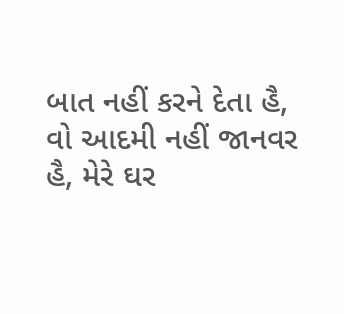બાત નહીં કરને દેતા હૈ, વો આદમી નહીં જાનવર હૈ, મેરે ઘર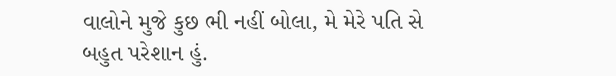વાલોને મુજે કુછ ભી નહીં બોલા, મે મેરે પતિ સે બહુત પરેશાન હું.